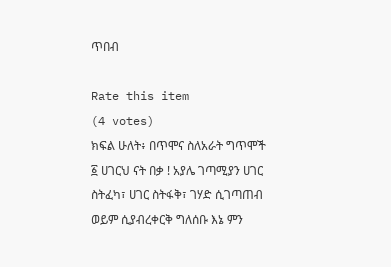ጥበብ

Rate this item
(4 votes)
ክፍል ሁለት፥ በጥሞና ስለአራት ግጥሞች ፩ ሀገርህ ናት በቃ ! አያሌ ገጣሚያን ሀገር ስትፈካ፣ ሀገር ስትፋቅ፣ ገሃድ ሲገጣጠብ ወይም ሲያብረቀርቅ ግለሰቡ እኔ ምን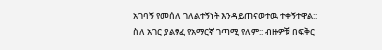አገባኝ የመሰለ ገለልተኝነት እንዳይጠናወተዉ ተቀኝተዋል:: ስለ አገር ያልፃፈ የአማርኛ ገጣሚ የለም:: ብዙዎቹ በፍቅር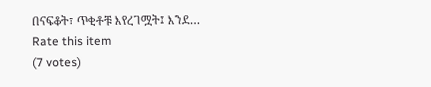በናፍቆት፣ ጥቂቶቹ እየረገሟት፤ እንደ…
Rate this item
(7 votes)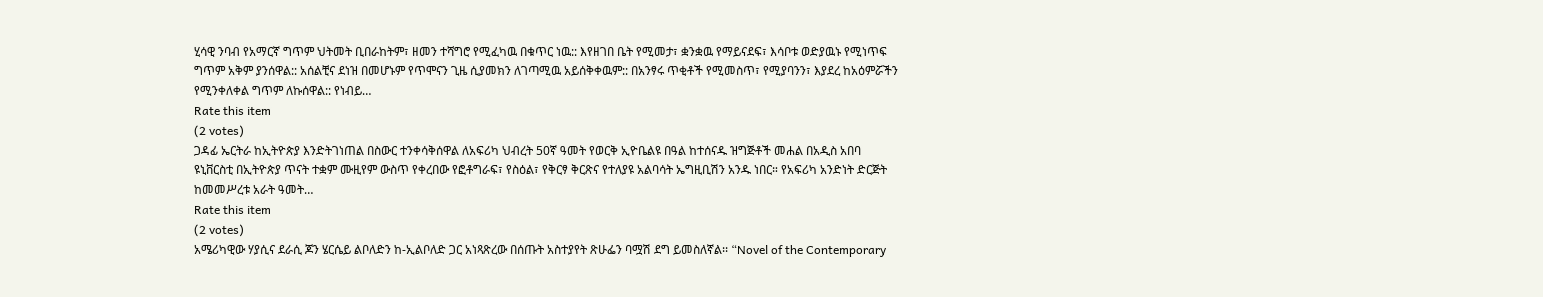ሂሳዊ ንባብ የአማርኛ ግጥም ህትመት ቢበራከትም፣ ዘመን ተሻግሮ የሚፈካዉ በቁጥር ነዉ:: እየዘገበ ቤት የሚመታ፣ ቋንቋዉ የማይናደፍ፣ እሳቦቱ ወድያዉኑ የሚነጥፍ ግጥም አቅም ያንሰዋል:: አሰልቺና ደነዝ በመሆኑም የጥሞናን ጊዜ ሲያመክን ለገጣሚዉ አይሰቅቀዉም:: በአንፃሩ ጥቂቶች የሚመስጥ፣ የሚያባንን፣ እያደረ ከአዕምሯችን የሚንቀለቀል ግጥም ለኩሰዋል:: የነብይ…
Rate this item
(2 votes)
ጋዳፊ ኤርትራ ከኢትዮጵያ እንድትገነጠል በስውር ተንቀሳቅሰዋል ለአፍሪካ ህብረት 50ኛ ዓመት የወርቅ ኢዮቤልዩ በዓል ከተሰናዱ ዝግጅቶች መሐል በአዲስ አበባ ዩኒቨርስቲ በኢትዮጵያ ጥናት ተቋም ሙዚየም ውስጥ የቀረበው የፎቶግራፍ፣ የስዕል፣ የቅርፃ ቅርጽና የተለያዩ አልባሳት ኤግዚቢሽን አንዱ ነበር። የአፍሪካ አንድነት ድርጅት ከመመሥረቱ አራት ዓመት…
Rate this item
(2 votes)
አሜሪካዊው ሃያሲና ደራሲ ጆን ሄርሴይ ልቦለድን ከ-ኢልቦለድ ጋር አነጻጽረው በሰጡት አስተያየት ጽሁፌን ባሟሽ ደግ ይመስለኛል፡፡ “Novel of the Contemporary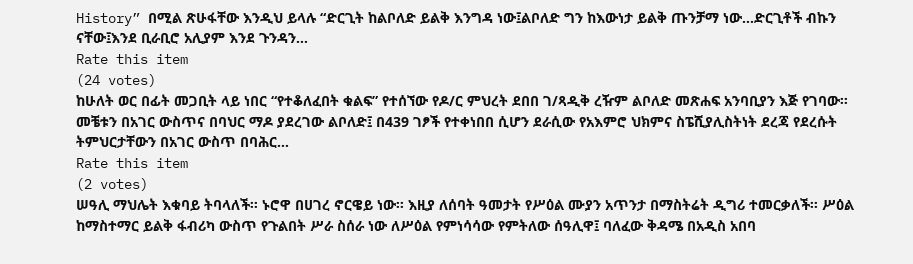History” በሚል ጽሁፋቸው እንዲህ ይላሉ “ድርጊት ከልቦለድ ይልቅ እንግዳ ነው፤ልቦለድ ግን ከእውነታ ይልቅ ጡንቻማ ነው…ድርጊቶች ብኩን ናቸው፤እንደ ቢራቢሮ አሊያም እንደ ጉንዳን…
Rate this item
(24 votes)
ከሁለት ወር በፊት መጋቢት ላይ ነበር “የተቆለፈበት ቁልፍ” የተሰኘው የዶ/ር ምህረት ደበበ ገ/ጻዲቅ ረዥም ልቦለድ መጽሐፍ አንባቢያን እጅ የገባው፡፡ መቼቱን በአገር ውስጥና በባህር ማዶ ያደረገው ልቦለድ፤ በ439 ገፆች የተቀነበበ ሲሆን ደራሲው የአእምሮ ህክምና ስፔሺያሊስትነት ደረጃ የደረሱት ትምህርታቸውን በአገር ውስጥ በባሕር…
Rate this item
(2 votes)
ሠዓሊ ማህሌት እቁባይ ትባላለች፡፡ ኑሮዋ በሀገረ ኖርዌይ ነው፡፡ እዚያ ለሰባት ዓመታት የሥዕል ሙያን አጥንታ በማስትሬት ዲግሪ ተመርቃለች፡፡ ሥዕል ከማስተማር ይልቅ ፋብሪካ ውስጥ የጉልበት ሥራ ስሰራ ነው ለሥዕል የምነሳሳው የምትለው ሰዓሊዋ፤ ባለፈው ቅዳሜ በአዲስ አበባ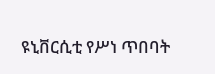ዩኒቨርሲቲ የሥነ ጥበባት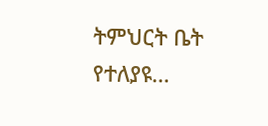ትምህርት ቤት የተለያዩ…